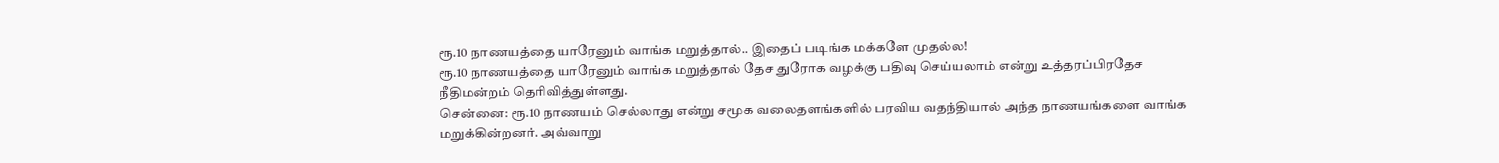ரூ.10 நாணயத்தை யாரேனும் வாங்க மறுத்தால்.. இதைப் படிங்க மக்களே முதல்ல!
ரூ.10 நாணயத்தை யாரேனும் வாங்க மறுத்தால் தேச துரோக வழக்கு பதிவு செய்யலாம் என்று உத்தரப்பிரதேச நீதிமன்றம் தெரிவித்துள்ளது.
சென்னை: ரூ.10 நாணயம் செல்லாது என்று சமூக வலைதளங்களில் பரவிய வதந்தியால் அந்த நாணயங்களை வாங்க மறுக்கின்றனர். அவ்வாறு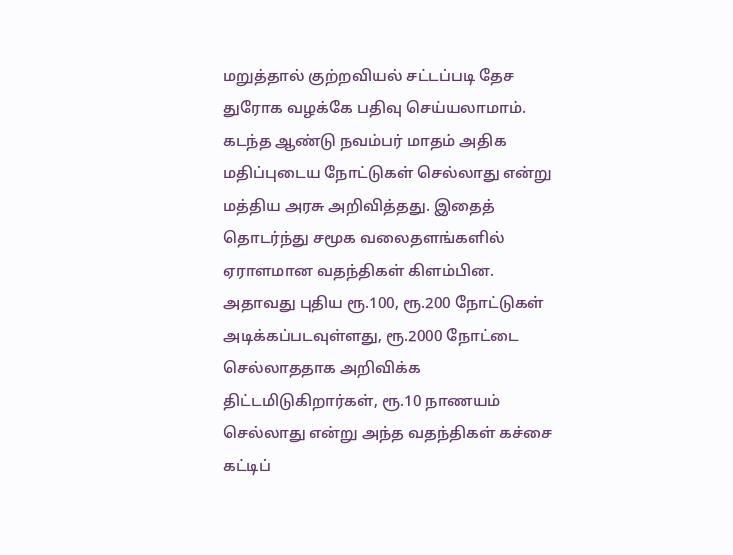மறுத்தால் குற்றவியல் சட்டப்படி தேச துரோக வழக்கே பதிவு செய்யலாமாம்.
கடந்த ஆண்டு நவம்பர் மாதம் அதிக மதிப்புடைய நோட்டுகள் செல்லாது என்று மத்திய அரசு அறிவித்தது. இதைத் தொடர்ந்து சமூக வலைதளங்களில் ஏராளமான வதந்திகள் கிளம்பின.
அதாவது புதிய ரூ.100, ரூ.200 நோட்டுகள் அடிக்கப்படவுள்ளது, ரூ.2000 நோட்டை செல்லாததாக அறிவிக்க திட்டமிடுகிறார்கள், ரூ.10 நாணயம் செல்லாது என்று அந்த வதந்திகள் கச்சை கட்டிப்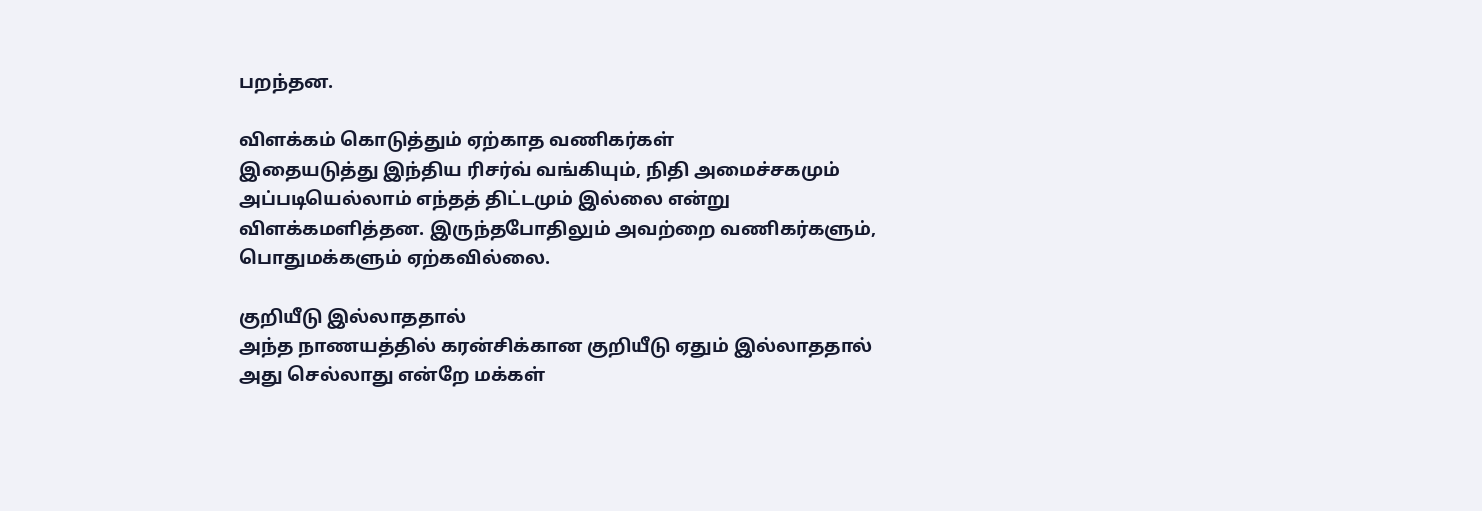பறந்தன.

விளக்கம் கொடுத்தும் ஏற்காத வணிகர்கள்
இதையடுத்து இந்திய ரிசர்வ் வங்கியும், நிதி அமைச்சகமும் அப்படியெல்லாம் எந்தத் திட்டமும் இல்லை என்று விளக்கமளித்தன. இருந்தபோதிலும் அவற்றை வணிகர்களும், பொதுமக்களும் ஏற்கவில்லை.

குறியீடு இல்லாததால்
அந்த நாணயத்தில் கரன்சிக்கான குறியீடு ஏதும் இல்லாததால் அது செல்லாது என்றே மக்கள்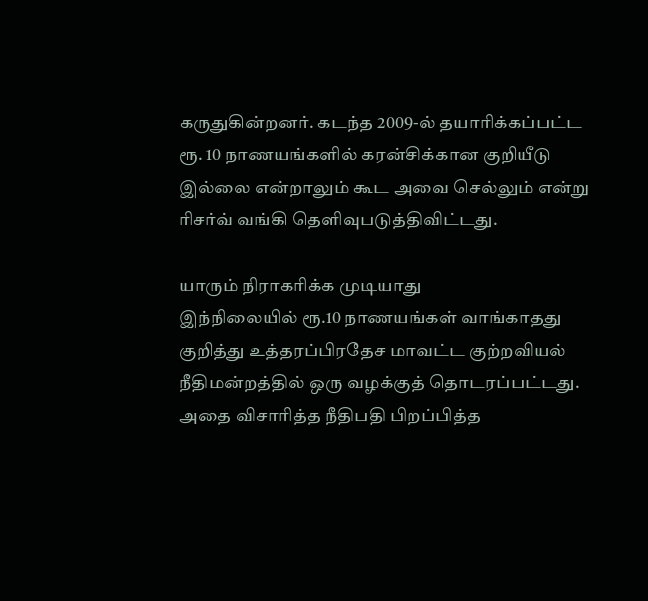கருதுகின்றனர். கடந்த 2009-ல் தயாரிக்கப்பட்ட ரூ. 10 நாணயங்களில் கரன்சிக்கான குறியீடு இல்லை என்றாலும் கூட அவை செல்லும் என்று ரிசர்வ் வங்கி தெளிவுபடுத்திவிட்டது.

யாரும் நிராகரிக்க முடியாது
இந்நிலையில் ரூ.10 நாணயங்கள் வாங்காதது குறித்து உத்தரப்பிரதேச மாவட்ட குற்றவியல் நீதிமன்றத்தில் ஒரு வழக்குத் தொடரப்பட்டது. அதை விசாரித்த நீதிபதி பிறப்பித்த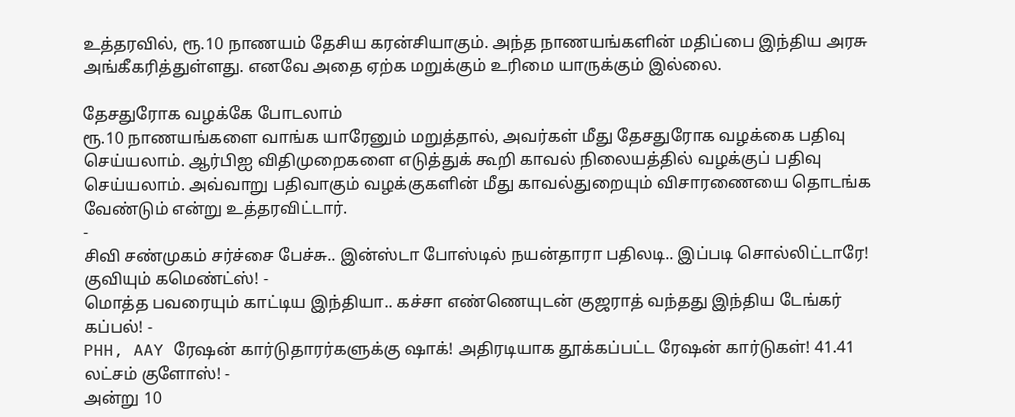உத்தரவில், ரூ.10 நாணயம் தேசிய கரன்சியாகும். அந்த நாணயங்களின் மதிப்பை இந்திய அரசு அங்கீகரித்துள்ளது. எனவே அதை ஏற்க மறுக்கும் உரிமை யாருக்கும் இல்லை.

தேசதுரோக வழக்கே போடலாம்
ரூ.10 நாணயங்களை வாங்க யாரேனும் மறுத்தால், அவர்கள் மீது தேசதுரோக வழக்கை பதிவு செய்யலாம். ஆர்பிஐ விதிமுறைகளை எடுத்துக் கூறி காவல் நிலையத்தில் வழக்குப் பதிவு செய்யலாம். அவ்வாறு பதிவாகும் வழக்குகளின் மீது காவல்துறையும் விசாரணையை தொடங்க வேண்டும் என்று உத்தரவிட்டார்.
-
சிவி சண்முகம் சர்ச்சை பேச்சு.. இன்ஸ்டா போஸ்டில் நயன்தாரா பதிலடி.. இப்படி சொல்லிட்டாரே! குவியும் கமெண்ட்ஸ்! -
மொத்த பவரையும் காட்டிய இந்தியா.. கச்சா எண்ணெயுடன் குஜராத் வந்தது இந்திய டேங்கர் கப்பல்! -
PHH, AAY ரேஷன் கார்டுதாரர்களுக்கு ஷாக்! அதிரடியாக தூக்கப்பட்ட ரேஷன் கார்டுகள்! 41.41 லட்சம் குளோஸ்! -
அன்று 10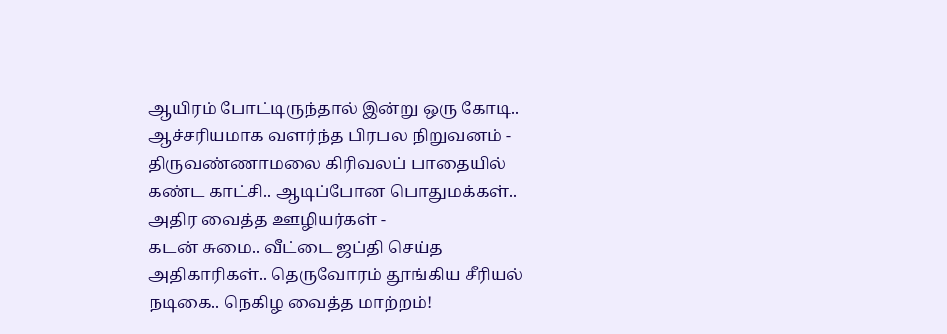ஆயிரம் போட்டிருந்தால் இன்று ஒரு கோடி.. ஆச்சரியமாக வளர்ந்த பிரபல நிறுவனம் -
திருவண்ணாமலை கிரிவலப் பாதையில் கண்ட காட்சி.. ஆடிப்போன பொதுமக்கள்.. அதிர வைத்த ஊழியர்கள் -
கடன் சுமை.. வீட்டை ஜப்தி செய்த அதிகாரிகள்.. தெருவோரம் தூங்கிய சீரியல் நடிகை.. நெகிழ வைத்த மாற்றம்!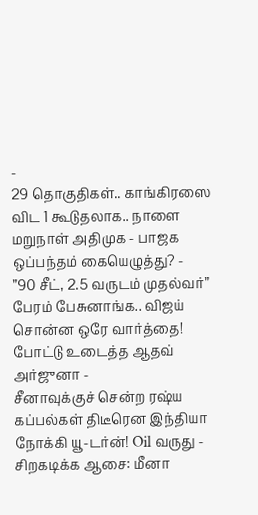-
29 தொகுதிகள்.. காங்கிரஸை விட 1 கூடுதலாக.. நாளை மறுநாள் அதிமுக - பாஜக ஒப்பந்தம் கையெழுத்து? -
”90 சீட், 2.5 வருடம் முதல்வர்” பேரம் பேசுனாங்க.. விஜய் சொன்ன ஒரே வார்த்தை! போட்டு உடைத்த ஆதவ் அர்ஜுனா -
சீனாவுக்குச் சென்ற ரஷ்ய கப்பல்கள் திடீரென இந்தியா நோக்கி யூ-டர்ன்! Oil வருது -
சிறகடிக்க ஆசை: மீனா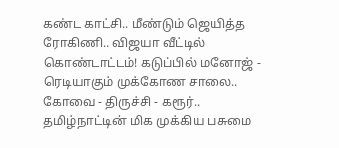கண்ட காட்சி.. மீண்டும் ஜெயித்த ரோகிணி.. விஜயா வீட்டில் கொண்டாட்டம்! கடுப்பில் மனோஜ் -
ரெடியாகும் முக்கோண சாலை.. கோவை - திருச்சி - கரூர்.. தமிழ்நாட்டின் மிக முக்கிய பசுமை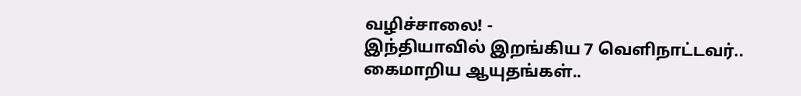வழிச்சாலை! -
இந்தியாவில் இறங்கிய 7 வெளிநாட்டவர்.. கைமாறிய ஆயுதங்கள்..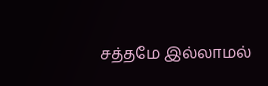சத்தமே இல்லாமல்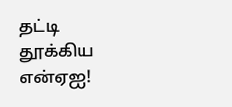தட்டி தூக்கிய என்ஏஐ!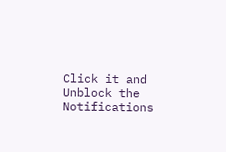Click it and Unblock the Notifications